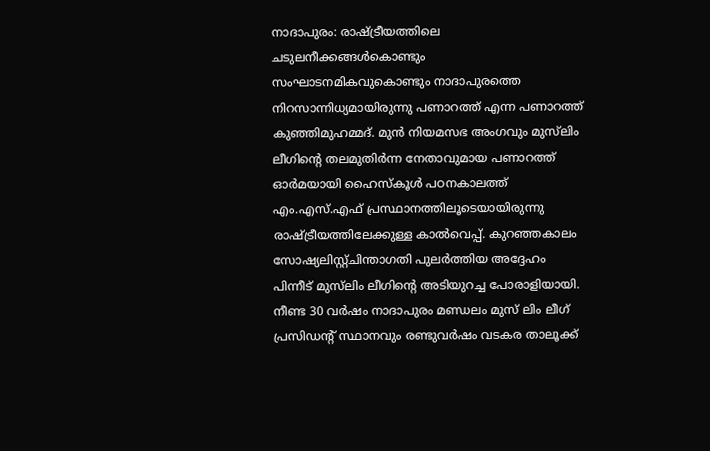നാദാപുരം: രാഷ്ട്രീയത്തിലെ ചടുലനീക്കങ്ങൾകൊണ്ടും സംഘാടനമികവുകൊണ്ടും നാദാപുരത്തെ നിറസാന്നിധ്യമായിരുന്നു പണാറത്ത് എന്ന പണാറത്ത് കുഞ്ഞിമുഹമ്മദ്. മുൻ നിയമസഭ അംഗവും മുസ്‍ലിം ലീഗിന്റെ തലമുതിർന്ന നേതാവുമായ പണാറത്ത് ഓർമയായി ഹൈസ്കൂൾ പഠനകാലത്ത് എം.എസ്.എഫ് പ്രസ്ഥാനത്തിലൂടെയായിരുന്നു രാഷ്ട്രീയത്തിലേക്കുള്ള കാൽവെപ്പ്. കുറഞ്ഞകാലം സോഷ്യലിസ്റ്റ്ചിന്താഗതി പുലർത്തിയ അദ്ദേഹം പിന്നീട് മുസ്‍ലിം ലീഗിന്റെ അടിയുറച്ച പോരാളിയായി. നീണ്ട 30 വർഷം നാദാപുരം മണ്ഡലം മുസ് ലിം ലീഗ് പ്രസിഡന്റ് സ്ഥാനവും രണ്ടുവർഷം വടകര താലൂക്ക്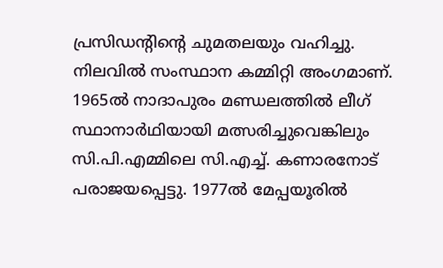പ്രസിഡന്റിന്റെ ചുമതലയും വഹിച്ചു. നിലവിൽ സംസ്ഥാന കമ്മിറ്റി അംഗമാണ്. 1965ൽ നാദാപുരം മണ്ഡലത്തിൽ ലീഗ് സ്ഥാനാർഥിയായി മത്സരിച്ചുവെങ്കിലും സി.പി.എമ്മിലെ സി.എച്ച്. കണാരനോട് പരാജയപ്പെട്ടു. 1977ൽ മേപ്പയൂരിൽ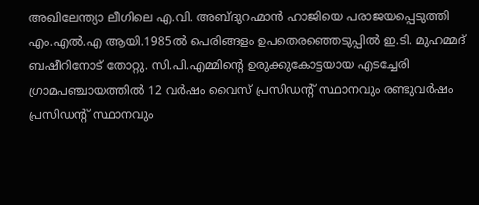അഖിലേന്ത്യാ ലീഗിലെ എ.വി. അബ്ദുറഹ്മാൻ ഹാജിയെ പരാജയപ്പെടുത്തി എം.എൽ.എ ആയി.1985ൽ പെരിങ്ങളം ഉപതെരഞ്ഞെടുപ്പിൽ ഇ.ടി. മുഹമ്മദ് ബഷീറിനോട് തോറ്റു. സി.പി.എമ്മിന്റെ ഉരുക്കുകോട്ടയായ എടച്ചേരി ഗ്രാമപഞ്ചായത്തിൽ 12 വർഷം വൈസ് പ്രസിഡന്റ് സ്ഥാനവും രണ്ടുവർഷം പ്രസിഡന്റ് സ്ഥാനവും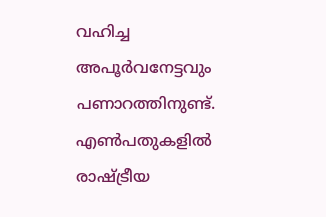വഹിച്ച അപൂർവനേട്ടവും പണാറത്തിനുണ്ട്. എൺപതുകളിൽ രാഷ്ട്രീയ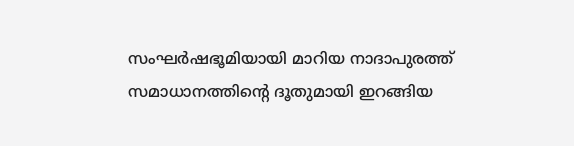സംഘർഷഭൂമിയായി മാറിയ നാദാപുരത്ത് സമാധാനത്തിന്റെ ദൂതുമായി ഇറങ്ങിയ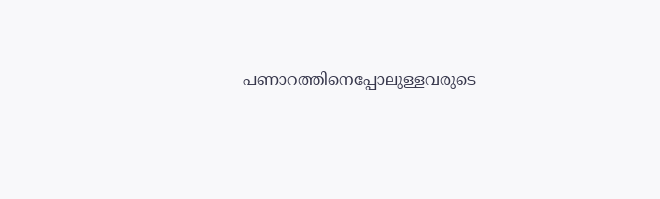പണാറത്തിനെപ്പോലുള്ളവരുടെ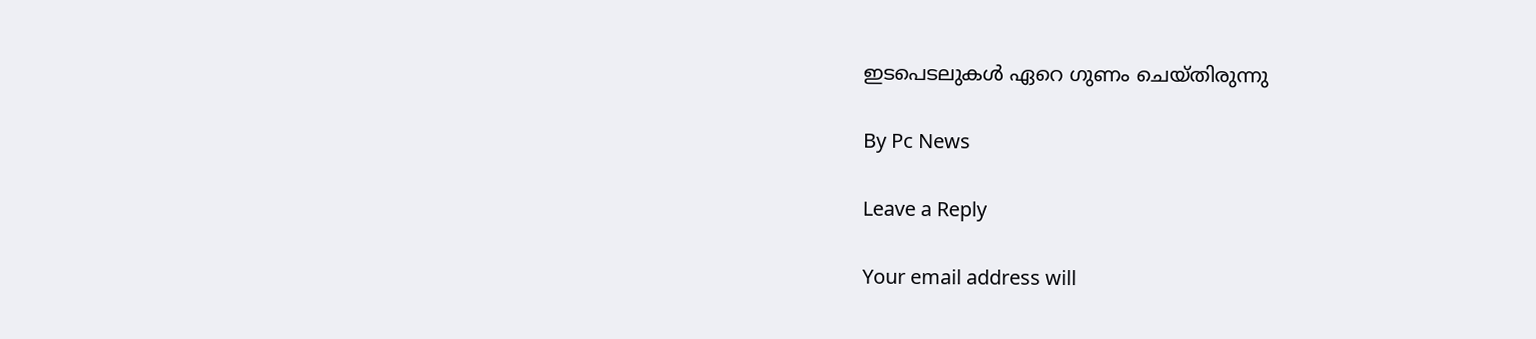ഇടപെടലുകൾ ഏറെ ഗുണം ചെയ്തിരുന്നു

By Pc News

Leave a Reply

Your email address will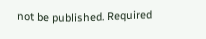not be published. Required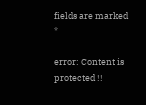fields are marked *

error: Content is protected !!